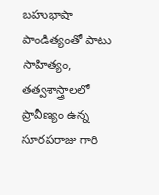బహుభాషా పాండిత్యంతో పాటు సాహిత్యం, తత్వశాస్త్రాలలో ప్రావీణ్యం ఉన్న సూరపరాజు గారి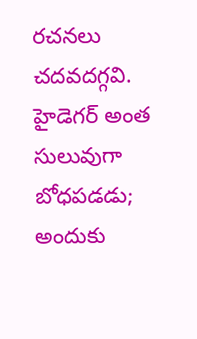రచనలు చదవదగ్గవి. హైడెగర్ అంత సులువుగా బోధపడడు; అందుకు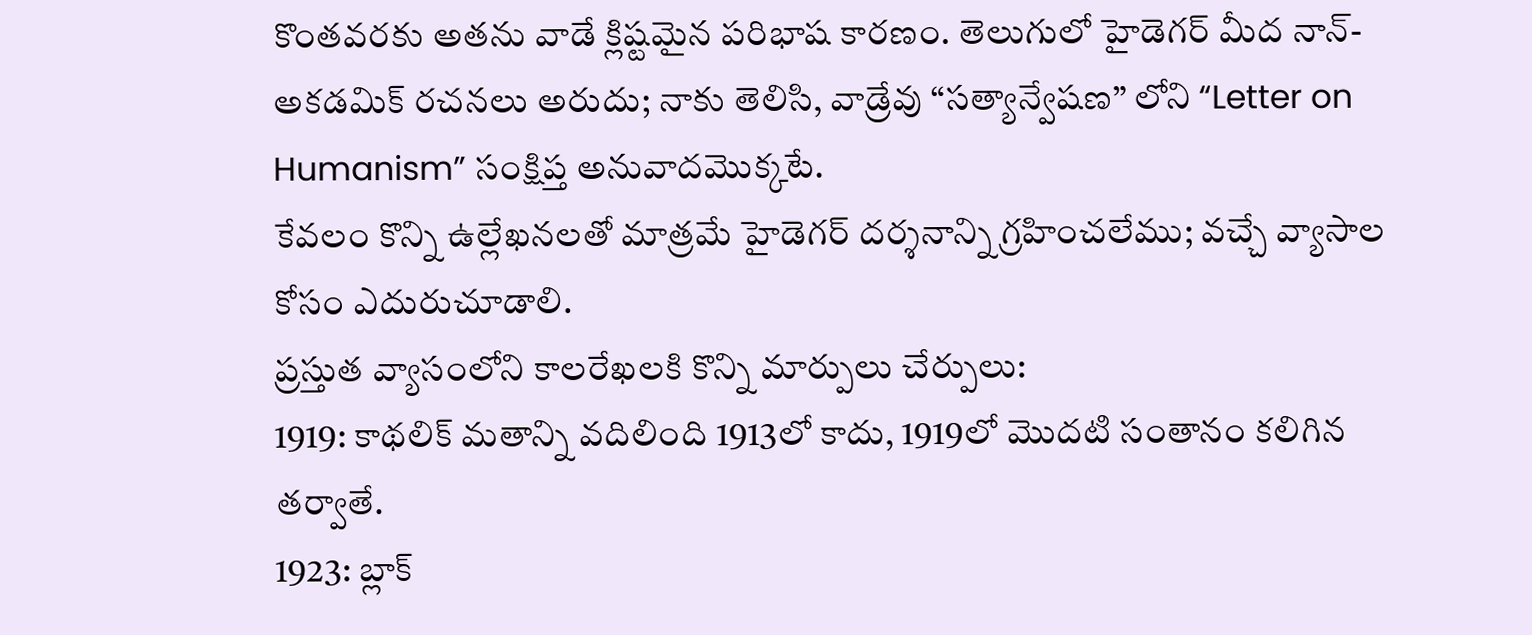కొంతవరకు అతను వాడే క్లిష్టమైన పరిభాష కారణం. తెలుగులో హైడెగర్ మీద నాన్-అకడమిక్ రచనలు అరుదు; నాకు తెలిసి, వాడ్రేవు “సత్యాన్వేషణ” లోని “Letter on Humanism” సంక్షిప్త అనువాదమొక్కటే.
కేవలం కొన్ని ఉల్లేఖనలతో మాత్రమే హైడెగర్ దర్శనాన్ని గ్రహించలేము; వచ్చే వ్యాసాల కోసం ఎదురుచూడాలి.
ప్రస్తుత వ్యాసంలోని కాలరేఖలకి కొన్ని మార్పులు చేర్పులు:
1919: కాథలిక్ మతాన్ని వదిలింది 1913లో కాదు, 1919లో మొదటి సంతానం కలిగిన తర్వాతే.
1923: బ్లాక్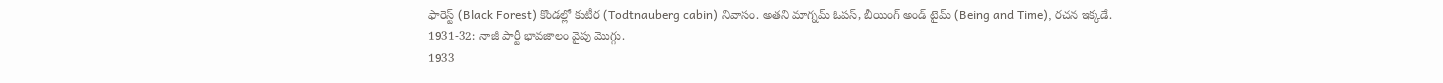ఫారెస్ట్ (Black Forest) కొండల్లో కుటీర (Todtnauberg cabin) నివాసం. అతని మాగ్నమ్ ఓపస్, బీయింగ్ అండ్ టైమ్ (Being and Time), రచన ఇక్కడే.
1931-32: నాజీ పార్టీ భావజాలం వైపు మొగ్గు.
1933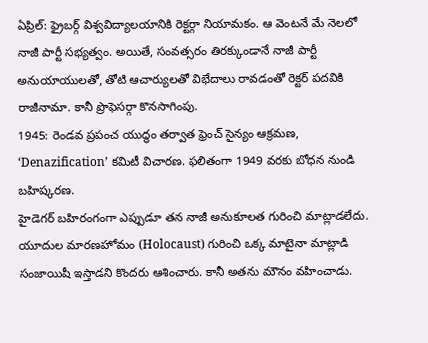ఏప్రిల్: ఫ్రైబర్గ్ విశ్వవిద్యాలయానికి రెక్టర్గా నియామకం. ఆ వెంటనే మే నెలలో నాజీ పార్టీ సభ్యత్వం. అయితే, సంవత్సరం తిరక్కుండానే నాజీ పార్టీ అనుయాయులతో, తోటి ఆచార్యులతో విభేదాలు రావడంతో రెక్టర్ పదవికి రాజీనామా. కానీ ప్రొఫెసర్గా కొనసాగింపు.
1945: రెండవ ప్రపంచ యుద్ధం తర్వాత ఫ్రెంచ్ సైన్యం ఆక్రమణ, ‘Denazification’ కమిటీ విచారణ. ఫలితంగా 1949 వరకు బోధన నుండి బహిష్కరణ.
హైడెగర్ బహిరంగంగా ఎప్పుడూ తన నాజీ అనుకూలత గురించి మాట్లాడలేదు. యూదుల మారణహోమం (Holocaust) గురించి ఒక్క మాటైనా మాట్లాడి సంజాయిషీ ఇస్తాడని కొందరు ఆశించారు. కానీ అతను మౌనం వహించాడు.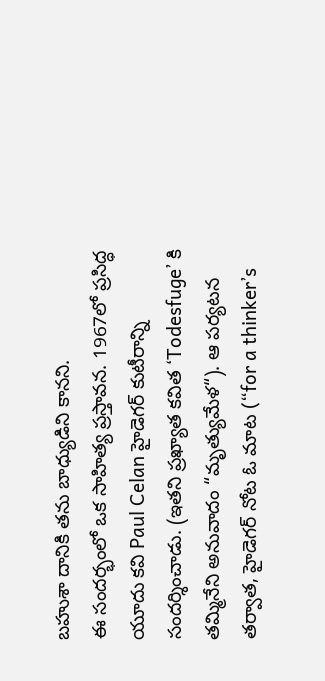బహుశా దానికి తను బాధ్యుడిని కానని.
ఈ సందర్భంలో ఒక సాహిత్య ప్రస్తావన. 1967లో ప్రసిద్ధ యూదు కవి Paul Celan హైడెగర్ కుటీరాన్ని సందర్శించాడు. (ఇతని ప్రఖ్యాత కవిత ‘Todesfuge’ కి తమ్మినేని అనువాదం “మృత్యుమేళ“). ఆ పర్యటన తర్వాత, హైడెగర్ నోట ఓ మాట (“for a thinker’s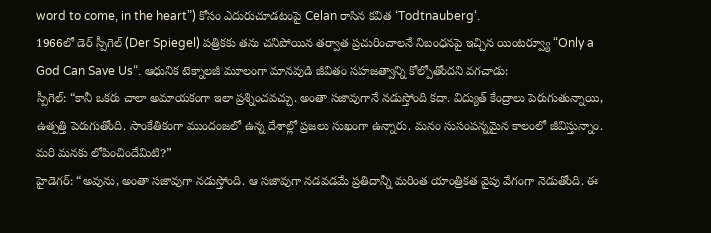word to come, in the heart”) కోసం ఎదురుచూడటంపై Celan రాసిన కవిత ‘Todtnauberg‘.
1966లో డెర్ స్పీగెల్ (Der Spiegel) పత్రికకు తను చనిపోయిన తర్వాత ప్రచురించాలనే నిబంధనపై ఇచ్చిన యింటర్వ్యూ “Only a God Can Save Us“. ఆధునిక టెక్నాలజీ మూలంగా మానవుడి జీవితం సహజత్వాన్ని కోల్పోతోందని వగచాడు:
స్పీగెల్: “కానీ ఒకరు చాలా అమాయకంగా ఇలా ప్రశ్నించవచ్చు. అంతా సజావుగానే నడుస్తోంది కదా. విద్యుత్ కేంద్రాలు పెరుగుతున్నాయి, ఉత్పత్తి పెరుగుతోంది. సాంకేతికంగా ముందంజలో ఉన్న దేశాల్లో ప్రజలు సుఖంగా ఉన్నారు. మనం సుసంపన్నమైన కాలంలో జీవిస్తున్నాం. మరి మనకు లోపించిందేమిటి?”
హైడెగర్: “అవును, అంతా సజావుగా నడుస్తోంది. ఆ సజావుగా నడవడమే ప్రతిదాన్నీ మరింత యాంత్రికత వైపు వేగంగా నెడుతోంది. ఈ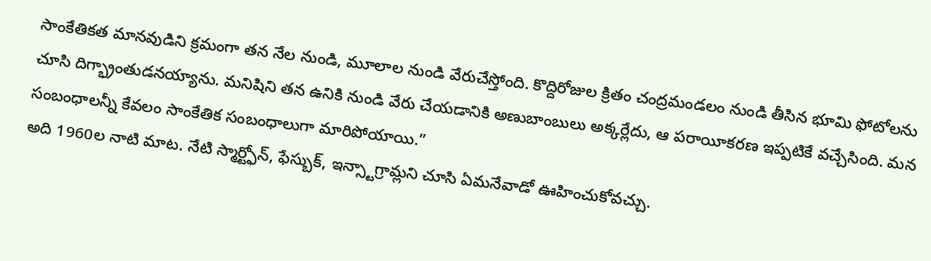సాంకేతికత మానవుడిని క్రమంగా తన నేల నుండి, మూలాల నుండి వేరుచేస్తోంది. కొద్దిరోజుల క్రితం చంద్రమండలం నుండి తీసిన భూమి ఫోటోలను చూసి దిగ్భ్రాంతుడనయ్యాను. మనిషిని తన ఉనికి నుండి వేరు చేయడానికి అణుబాంబులు అక్కర్లేదు, ఆ పరాయీకరణ ఇప్పటికే వచ్చేసింది. మన సంబంధాలన్నీ కేవలం సాంకేతిక సంబంధాలుగా మారిపోయాయి.”
అది 1960ల నాటి మాట. నేటి స్మార్ట్ఫోన్, ఫేస్బుక్, ఇన్స్టాగ్రామ్లని చూసి ఏమనేవాడో ఊహించుకోవచ్చు.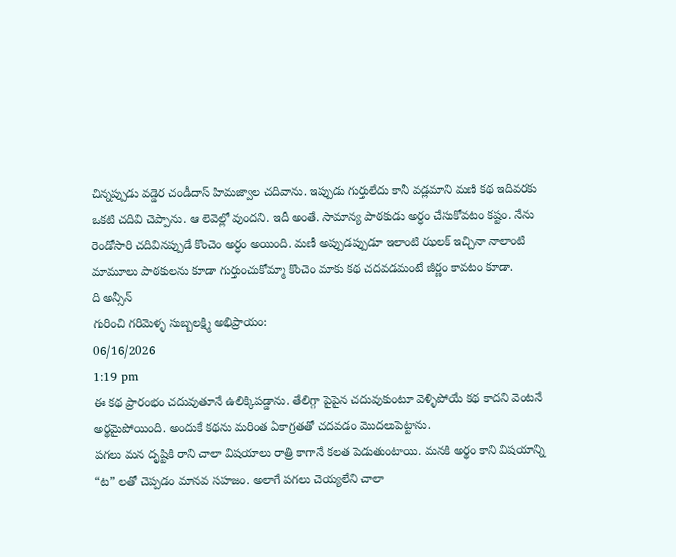చిన్నప్పుడు వడ్డెర చండీదాస్ హిమజ్వాల చదివాను. ఇప్పుడు గుర్తులేదు కానీ వడ్లమాని మణి కథ ఇదివరకు ఒకటి చదివి చెప్పాను. ఆ లెవెల్లో వుందని. ఇదీ అంతే. సామాన్య పాఠకుడు అర్ధం చేసుకోవటం కష్టం. నేను రెండోసారి చదివినప్పుడే కొంచెం అర్ధం అయింది. మణీ అప్పుడప్పుడూ ఇలాంటి ఝలక్ ఇచ్చినా నాలాంటి మామూలు పాఠకులను కూడా గుర్తుంచుకోమ్మా కొంచెం మాకు కథ చదవడమంటే జీర్ణం కావటం కూడా.
ది అన్సీన్
గురించి గరిమెళ్ళ సుబ్బలక్ష్మి అభిప్రాయం:
06/16/2026
1:19 pm
ఈ కథ ప్రారంభం చదువుతూనే ఉలిక్కిపడ్డాను. తేలిగ్గా పైపైన చదువుకుంటూ వెళ్ళిపోయే కథ కాదని వెంటనే అర్థమైపోయింది. అందుకే కథను మరింత ఏకాగ్రతతో చదవడం మొదలుపెట్టాను.
పగలు మన దృష్టికి రాని చాలా విషయాలు రాత్రి కాగానే కలత పెడుతుంటాయి. మనకి అర్థం కాని విషయాన్ని “ట” లతో చెప్పడం మానవ సహజం. అలాగే పగలు చెయ్యలేని చాలా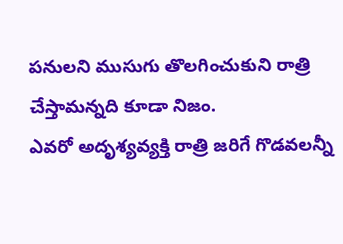పనులని ముసుగు తొలగించుకుని రాత్రి చేస్తామన్నది కూడా నిజం.
ఎవరో అదృశ్యవ్యక్తి రాత్రి జరిగే గొడవలన్నీ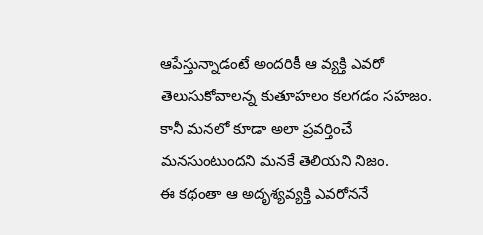ఆపేస్తున్నాడంటే అందరికీ ఆ వ్యక్తి ఎవరో తెలుసుకోవాలన్న కుతూహలం కలగడం సహజం. కానీ మనలో కూడా అలా ప్రవర్తించే మనసుంటుందని మనకే తెలియని నిజం.
ఈ కథంతా ఆ అదృశ్యవ్యక్తి ఎవరోననే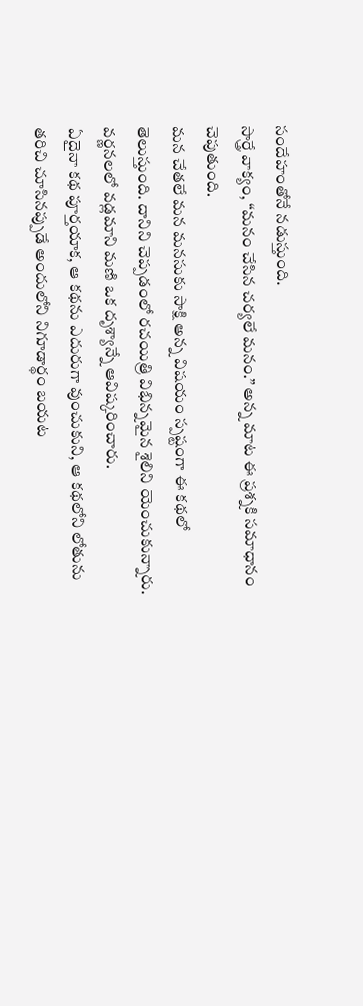సందేహంతోనే నడుస్తుంది.
సార్త్రే వాక్యం, “మనం చేసిన చర్యలే మనం.” అన్న మాట ఈ ప్రశ్నకి సమాధానం చెపుతుంది.
మన చేతలే మన మనసుకు సాక్షి అన్న విషయం స్పష్టంగా ఈ కథలో తెలుస్తుంది. దానిని చెప్పడంలో రచయిత్రి విభిన్నమైన శైలిని యెంచుకున్నారు.
వర్ణనలలో వడ్లమాని మణి ఒక దృశ్యాన్నే ఆవిష్కరించారు.
ఏదైనా కథ పూర్తయాక, ఆ కథను ఎదురుగా వుంచుకుని, ఆ కథలోని లోతును తరిచి చూసినప్పుడే అందులోని నిగూడార్థం బయట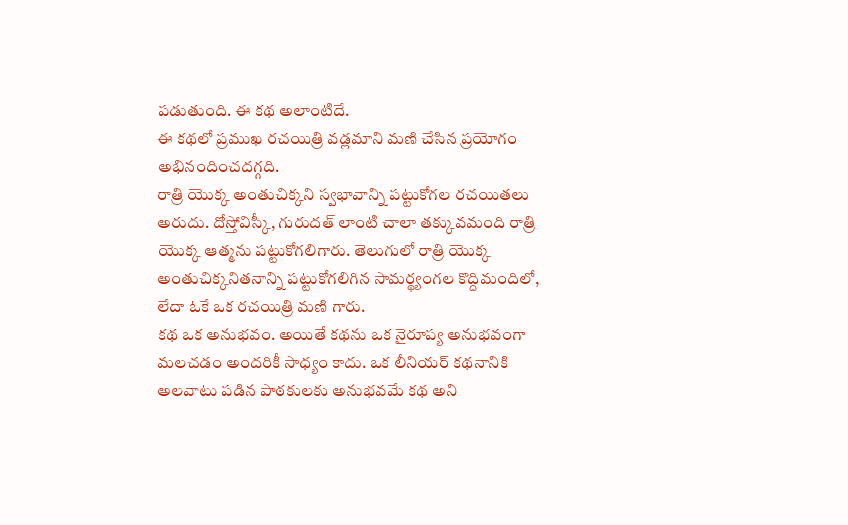పడుతుంది. ఈ కథ అలాంటిదే.
ఈ కథలో ప్రముఖ రచయిత్రి వడ్లమాని మణి చేసిన ప్రయోగం అభినందించదగ్గది.
రాత్రి యొక్క అంతుచిక్కని స్వభావాన్ని పట్టుకోగల రచయితలు అరుదు. దోస్తోవిస్కీ, గురుదత్ లాంటి చాలా తక్కువమంది రాత్రి యొక్క ఆత్మను పట్టుకోగలిగారు. తెలుగులో రాత్రి యొక్క అంతుచిక్కనితనాన్ని పట్టుకోగలిగిన సామర్థ్యంగల కొద్దిమందిలో, లేదా ఓకే ఒక రచయిత్రి మణి గారు.
కథ ఒక అనుభవం. అయితే కథను ఒక నైరూప్య అనుభవంగా మలచడం అందరికీ సాధ్యం కాదు. ఒక లీనియర్ కథనానికి అలవాటు పడిన పాఠకులకు అనుభవమే కథ అని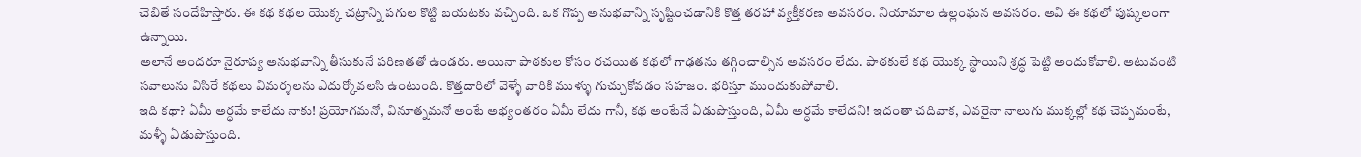చెబితే సందేహిస్తారు. ఈ కథ కథల యొక్క చట్రాన్ని పగుల కొట్టి బయటకు వచ్చింది. ఒక గొప్ప అనుభవాన్ని సృష్టించడానికి కొత్త తరహా వ్యక్తీకరణ అవసరం. నియామాల ఉల్లంఘన అవసరం. అవి ఈ కథలో పుష్కలంగా ఉన్నాయి.
అలానే అందరూ నైరూప్య అనుభవాన్ని తీసుకునే పరిణతతో ఉండరు. అయినా పాఠకుల కోసం రచయిత కథలో గాఢతను తగ్గించాల్సిన అవసరం లేదు. పాఠకులే కథ యొక్క స్థాయిని శ్రద్ధ పెట్టి అందుకోవాలి. అటువంటి సవాలును విసిరే కథలు విమర్శలను ఎదుర్కోవలసి ఉంటుంది. కొత్తదారిలో వెళ్ళే వారికి ముళ్ళు గుచ్చుకోవడం సహజం. భరిస్తూ ముందుకుపోవాలి.
ఇది కథా? ఏమీ అర్ధమే కాలేదు నాకు! ప్రయోగమనో, వినూత్నమనో అంటే అభ్యంతరం ఏమీ లేదు గానీ, కథ అంటేనే ఏడుపొస్తుంది, ఏమీ అర్ధమే కాలేదని! ఇదంతా చదివాక, ఎవరైనా నాలుగు ముక్కల్లో కథ చెప్పమంటే, మళ్ళీ ఏడుపొస్తుంది.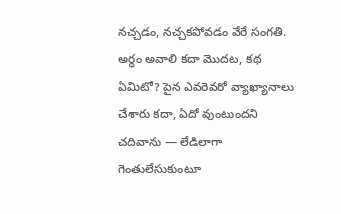నచ్చడం, నచ్చకపోవడం వేరే సంగతి. అర్ధం అవాలి కదా మొదట, కథ ఏమిటో? పైన ఎవరెవరో వ్యాఖ్యానాలు చేశారు కదా, ఏదో వుంటుందని చదివాను — లేడిలాగా గెంతులేసుకుంటూ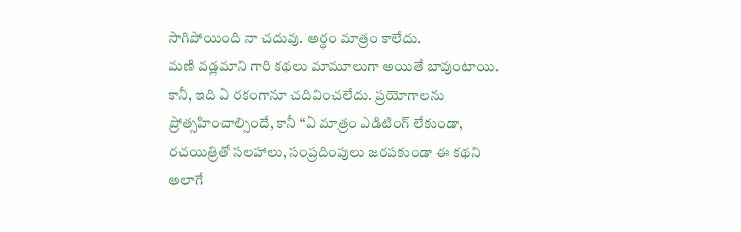సాగిపోయింది నా చదువు. అర్ధం మాత్రం కాలేదు.
మణి వడ్లమాని గారి కథలు మామూలుగా అయితే బావుంటాయి. కానీ, ఇది ఏ రకంగానూ చదివించలేదు. ప్రయోగాలను ప్రోత్సహించాల్సిందే, కానీ “ఏ మాత్రం ఎడిటింగ్ లేకుండా, రచయిత్రితో సలహాలు, సంప్రదింపులు జరపకుండా ఈ కథని అలాగే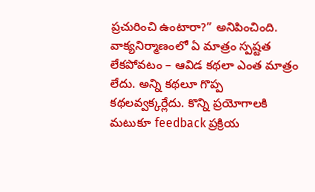ప్రచురించి ఉంటారా?” అనిపించింది. వాక్యనిర్మాణంలో ఏ మాత్రం స్పష్టత లేకపోవటం – ఆవిడ కథలా ఎంత మాత్రం లేదు. అన్ని కథలూ గొప్ప కథలవ్వక్కర్లేదు. కొన్ని ప్రయోగాలకి మటుకూ feedback ప్రక్రియ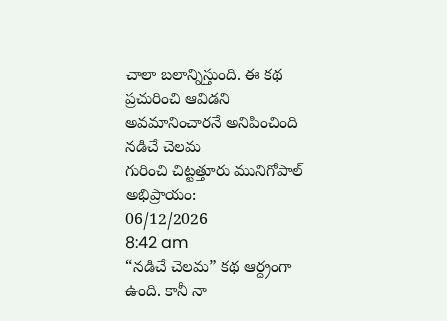చాలా బలాన్నిస్తుంది. ఈ కథ ప్రచురించి ఆవిడని అవమానించారనే అనిపించింది
నడిచే చెలమ
గురించి చిట్టత్తూరు మునిగోపాల్ అభిప్రాయం:
06/12/2026
8:42 am
“నడిచే చెలమ” కథ ఆర్ద్రంగా ఉంది. కానీ నా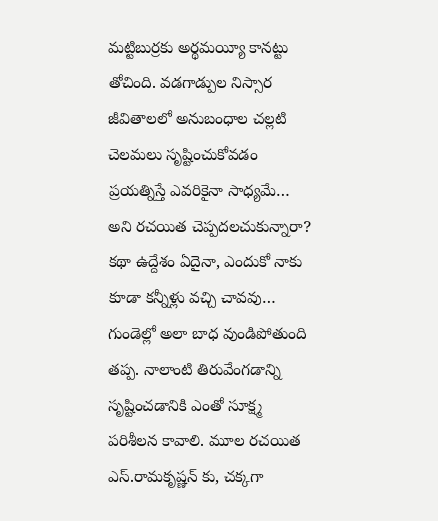మట్టిబుర్రకు అర్థమయ్యీ కానట్టు తోచింది. వడగాడ్పుల నిస్సార జీవితాలలో అనుబంధాల చల్లటి చెలమలు సృష్టించుకోవడం ప్రయత్నిస్తే ఎవరికైనా సాధ్యమే… అని రచయిత చెప్పదలచుకున్నారా? కథా ఉద్దేశం ఏదైనా, ఎందుకో నాకు కూడా కన్నీళ్లు వచ్చి చావవు… గుండెల్లో అలా బాధ వుండిపోతుంది తప్ప. నాలాంటి తిరువేంగడాన్ని సృష్టించడానికి ఎంతో సూక్ష్మ పరిశీలన కావాలి. మూల రచయిత ఎస్.రామకృష్ణన్ కు, చక్కగా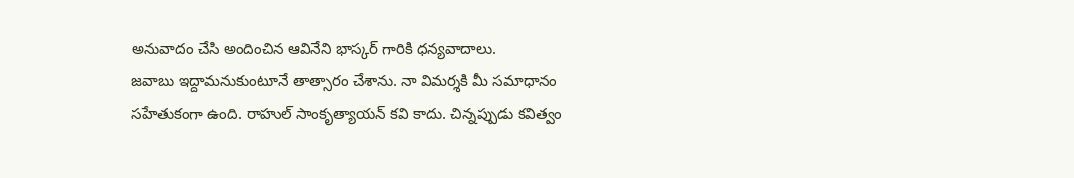అనువాదం చేసి అందించిన ఆవినేని భాస్కర్ గారికి ధన్యవాదాలు.
జవాబు ఇద్దామనుకుంటూనే తాత్సారం చేశాను. నా విమర్శకి మీ సమాధానం సహేతుకంగా ఉంది. రాహుల్ సాంకృత్యాయన్ కవి కాదు. చిన్నప్పుడు కవిత్వం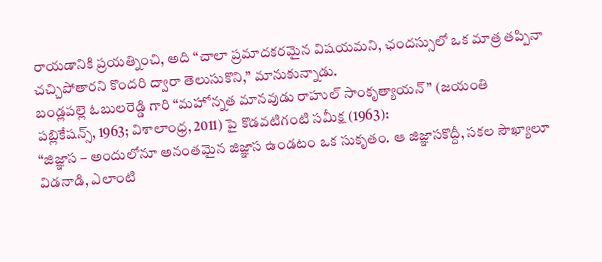రాయడానికి ప్రయత్నించి, అది “చాలా ప్రమాదకరమైన విషయమని, ఛందస్సులో ఒక మాత్ర తప్పినా చచ్చిపోతారని కొందరి ద్వారా తెలుసుకొని,” మానుకున్నాడు.
బండ్లపల్లె ఓబులరెడ్డి గారి “మహోన్నత మానవుడు రాహుల్ సాంకృత్యాయన్” (జయంతి పబ్లికేషన్స్, 1963; విశాలాంధ్ర, 2011) పై కొడవటిగంటి సమీక్ష (1963):
“జిజ్ఞాస – అందులోనూ అనంతమైన జిజ్ఞాస ఉండటం ఒక సుకృతం. ఆ జిజ్ఞాసకొద్దీ, సకల సౌఖ్యాలూ విడనాడి, ఎలాంటి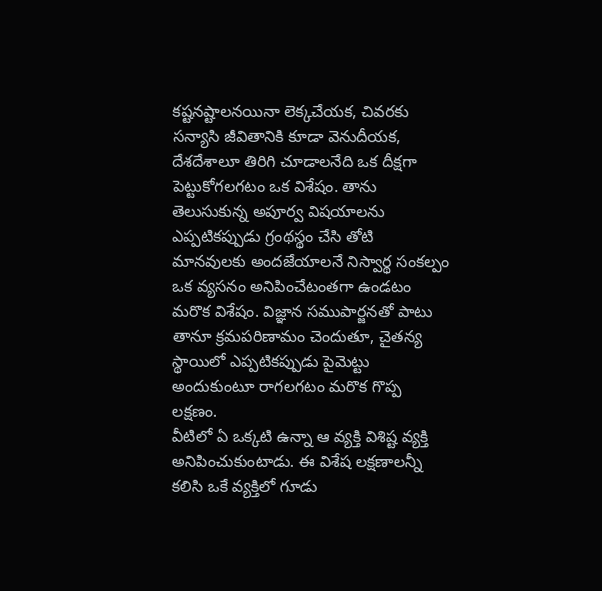కష్టనష్టాలనయినా లెక్కచేయక, చివరకు సన్యాసి జీవితానికి కూడా వెనుదీయక, దేశదేశాలూ తిరిగి చూడాలనేది ఒక దీక్షగా పెట్టుకోగలగటం ఒక విశేషం. తాను తెలుసుకున్న అపూర్వ విషయాలను ఎప్పటికప్పుడు గ్రంథస్థం చేసి తోటి మానవులకు అందజేయాలనే నిస్వార్థ సంకల్పం ఒక వ్యసనం అనిపించేటంతగా ఉండటం మరొక విశేషం. విజ్ఞాన సముపార్జనతో పాటు తానూ క్రమపరిణామం చెందుతూ, చైతన్య స్థాయిలో ఎప్పటికప్పుడు పైమెట్టు అందుకుంటూ రాగలగటం మరొక గొప్ప లక్షణం.
వీటిలో ఏ ఒక్కటి ఉన్నా ఆ వ్యక్తి విశిష్ట వ్యక్తి అనిపించుకుంటాడు. ఈ విశేష లక్షణాలన్నీ కలిసి ఒకే వ్యక్తిలో గూడు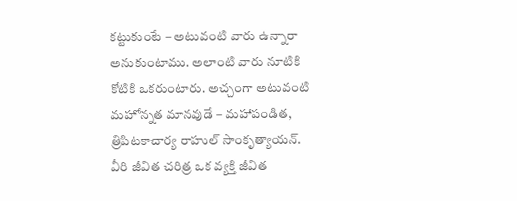కట్టుకుంటే – అటువంటి వారు ఉన్నారా అనుకుంటాము. అలాంటి వారు నూటికి కోటికి ఒకరుంటారు. అచ్చంగా అటువంటి మహోన్నత మానవుడే – మహాపండిత, త్రిపిటకాచార్య రాహుల్ సాంకృత్యాయన్.
వీరి జీవిత చరిత్ర ఒక వ్యక్తి జీవిత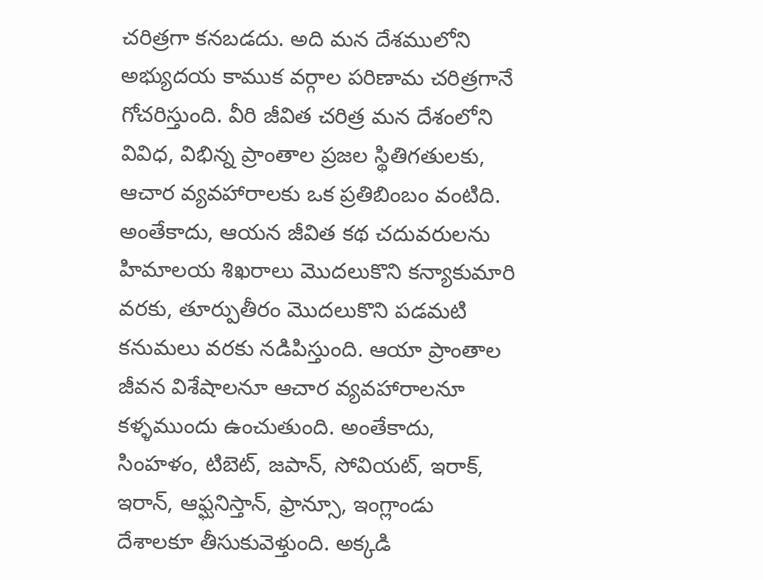చరిత్రగా కనబడదు. అది మన దేశములోని అభ్యుదయ కాముక వర్గాల పరిణామ చరిత్రగానే గోచరిస్తుంది. వీరి జీవిత చరిత్ర మన దేశంలోని వివిధ, విభిన్న ప్రాంతాల ప్రజల స్థితిగతులకు, ఆచార వ్యవహారాలకు ఒక ప్రతిబింబం వంటిది. అంతేకాదు, ఆయన జీవిత కథ చదువరులను హిమాలయ శిఖరాలు మొదలుకొని కన్యాకుమారి వరకు, తూర్పుతీరం మొదలుకొని పడమటి కనుమలు వరకు నడిపిస్తుంది. ఆయా ప్రాంతాల జీవన విశేషాలనూ ఆచార వ్యవహారాలనూ కళ్ళముందు ఉంచుతుంది. అంతేకాదు, సింహళం, టిబెట్, జపాన్, సోవియట్, ఇరాక్, ఇరాన్, ఆఫ్ఘనిస్తాన్, ఫ్రాన్సూ, ఇంగ్లాండు దేశాలకూ తీసుకువెళ్తుంది. అక్కడి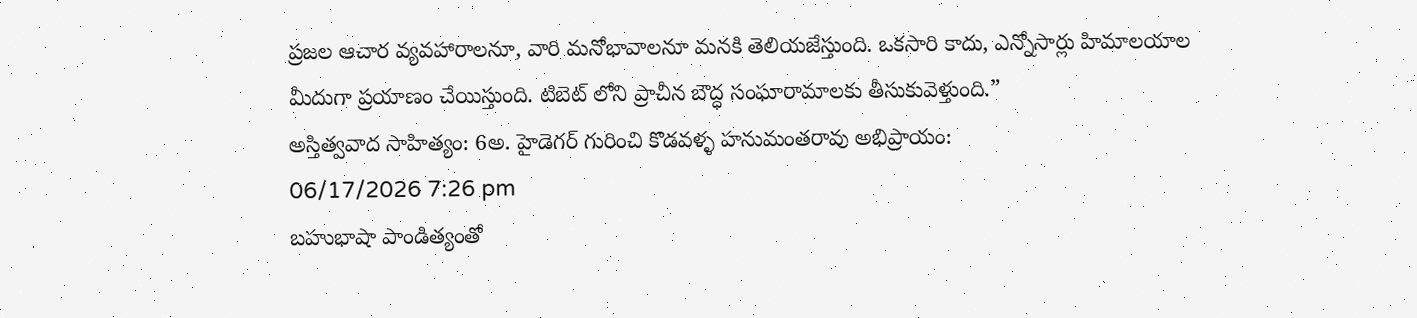ప్రజల ఆచార వ్యవహారాలనూ, వారి మనోభావాలనూ మనకి తెలియజేస్తుంది. ఒకసారి కాదు, ఎన్నోసార్లు హిమాలయాల మీదుగా ప్రయాణం చేయిస్తుంది. టిబెట్ లోని ప్రాచీన బౌద్ధ సంఘారామాలకు తీసుకువెళ్తుంది.”
అస్తిత్వవాద సాహిత్యం: 6అ. హైడెగర్ గురించి కొడవళ్ళ హనుమంతరావు అభిప్రాయం:
06/17/2026 7:26 pm
బహుభాషా పాండిత్యంతో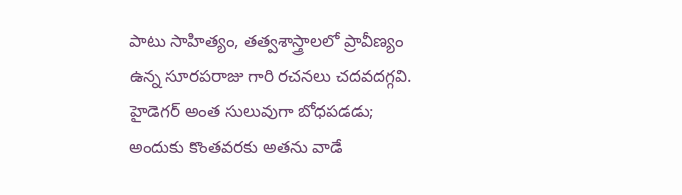పాటు సాహిత్యం, తత్వశాస్త్రాలలో ప్రావీణ్యం ఉన్న సూరపరాజు గారి రచనలు చదవదగ్గవి. హైడెగర్ అంత సులువుగా బోధపడడు; అందుకు కొంతవరకు అతను వాడే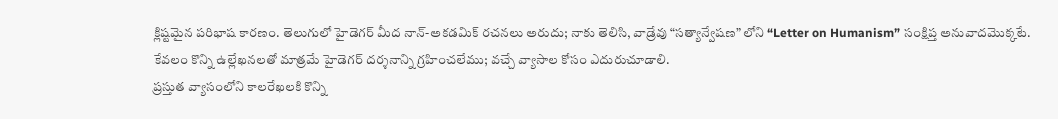క్లిష్టమైన పరిభాష కారణం. తెలుగులో హైడెగర్ మీద నాన్-అకడమిక్ రచనలు అరుదు; నాకు తెలిసి, వాడ్రేవు “సత్యాన్వేషణ” లోని “Letter on Humanism” సంక్షిప్త అనువాదమొక్కటే.
కేవలం కొన్ని ఉల్లేఖనలతో మాత్రమే హైడెగర్ దర్శనాన్ని గ్రహించలేము; వచ్చే వ్యాసాల కోసం ఎదురుచూడాలి.
ప్రస్తుత వ్యాసంలోని కాలరేఖలకి కొన్ని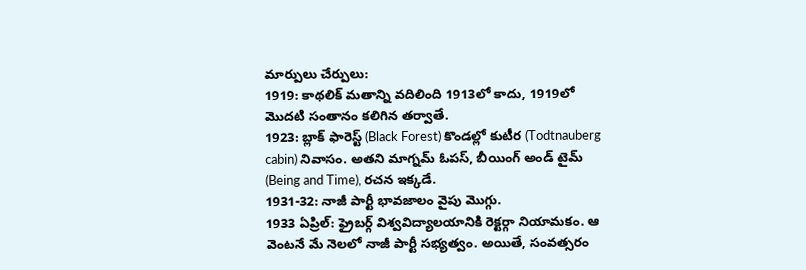మార్పులు చేర్పులు:
1919: కాథలిక్ మతాన్ని వదిలింది 1913లో కాదు, 1919లో మొదటి సంతానం కలిగిన తర్వాతే.
1923: బ్లాక్ ఫారెస్ట్ (Black Forest) కొండల్లో కుటీర (Todtnauberg cabin) నివాసం. అతని మాగ్నమ్ ఓపస్, బీయింగ్ అండ్ టైమ్ (Being and Time), రచన ఇక్కడే.
1931-32: నాజీ పార్టీ భావజాలం వైపు మొగ్గు.
1933 ఏప్రిల్: ఫ్రైబర్గ్ విశ్వవిద్యాలయానికి రెక్టర్గా నియామకం. ఆ వెంటనే మే నెలలో నాజీ పార్టీ సభ్యత్వం. అయితే, సంవత్సరం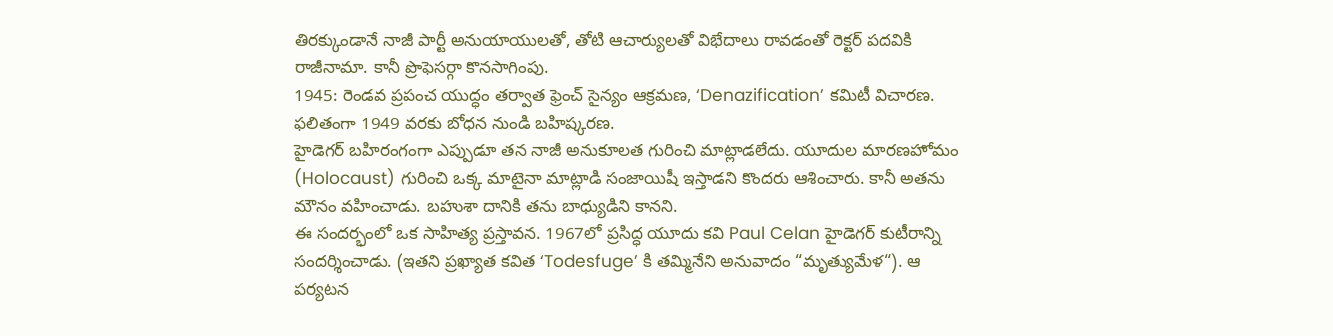తిరక్కుండానే నాజీ పార్టీ అనుయాయులతో, తోటి ఆచార్యులతో విభేదాలు రావడంతో రెక్టర్ పదవికి రాజీనామా. కానీ ప్రొఫెసర్గా కొనసాగింపు.
1945: రెండవ ప్రపంచ యుద్ధం తర్వాత ఫ్రెంచ్ సైన్యం ఆక్రమణ, ‘Denazification’ కమిటీ విచారణ. ఫలితంగా 1949 వరకు బోధన నుండి బహిష్కరణ.
హైడెగర్ బహిరంగంగా ఎప్పుడూ తన నాజీ అనుకూలత గురించి మాట్లాడలేదు. యూదుల మారణహోమం (Holocaust) గురించి ఒక్క మాటైనా మాట్లాడి సంజాయిషీ ఇస్తాడని కొందరు ఆశించారు. కానీ అతను మౌనం వహించాడు. బహుశా దానికి తను బాధ్యుడిని కానని.
ఈ సందర్భంలో ఒక సాహిత్య ప్రస్తావన. 1967లో ప్రసిద్ధ యూదు కవి Paul Celan హైడెగర్ కుటీరాన్ని సందర్శించాడు. (ఇతని ప్రఖ్యాత కవిత ‘Todesfuge’ కి తమ్మినేని అనువాదం “మృత్యుమేళ“). ఆ పర్యటన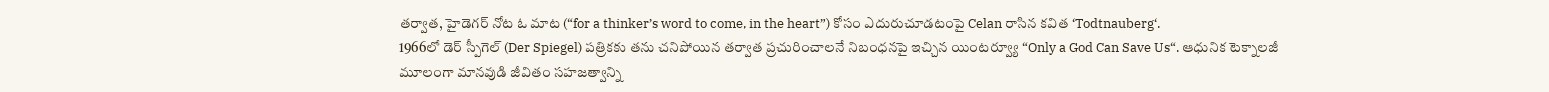తర్వాత, హైడెగర్ నోట ఓ మాట (“for a thinker’s word to come, in the heart”) కోసం ఎదురుచూడటంపై Celan రాసిన కవిత ‘Todtnauberg‘.
1966లో డెర్ స్పీగెల్ (Der Spiegel) పత్రికకు తను చనిపోయిన తర్వాత ప్రచురించాలనే నిబంధనపై ఇచ్చిన యింటర్వ్యూ “Only a God Can Save Us“. ఆధునిక టెక్నాలజీ మూలంగా మానవుడి జీవితం సహజత్వాన్ని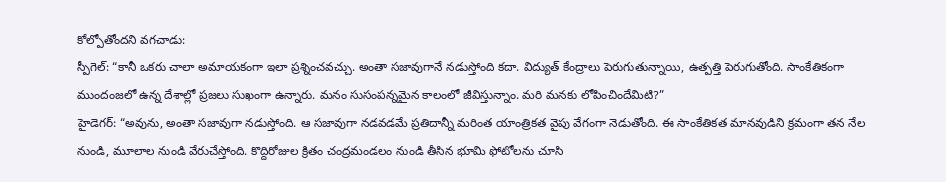కోల్పోతోందని వగచాడు:
స్పీగెల్: “కానీ ఒకరు చాలా అమాయకంగా ఇలా ప్రశ్నించవచ్చు. అంతా సజావుగానే నడుస్తోంది కదా. విద్యుత్ కేంద్రాలు పెరుగుతున్నాయి, ఉత్పత్తి పెరుగుతోంది. సాంకేతికంగా ముందంజలో ఉన్న దేశాల్లో ప్రజలు సుఖంగా ఉన్నారు. మనం సుసంపన్నమైన కాలంలో జీవిస్తున్నాం. మరి మనకు లోపించిందేమిటి?”
హైడెగర్: “అవును, అంతా సజావుగా నడుస్తోంది. ఆ సజావుగా నడవడమే ప్రతిదాన్నీ మరింత యాంత్రికత వైపు వేగంగా నెడుతోంది. ఈ సాంకేతికత మానవుడిని క్రమంగా తన నేల నుండి, మూలాల నుండి వేరుచేస్తోంది. కొద్దిరోజుల క్రితం చంద్రమండలం నుండి తీసిన భూమి ఫోటోలను చూసి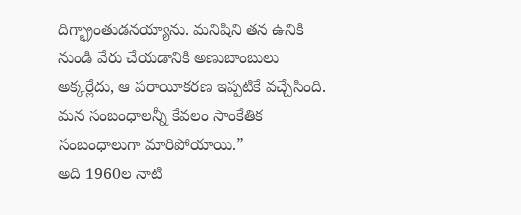దిగ్భ్రాంతుడనయ్యాను. మనిషిని తన ఉనికి నుండి వేరు చేయడానికి అణుబాంబులు అక్కర్లేదు, ఆ పరాయీకరణ ఇప్పటికే వచ్చేసింది. మన సంబంధాలన్నీ కేవలం సాంకేతిక సంబంధాలుగా మారిపోయాయి.”
అది 1960ల నాటి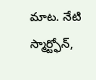మాట. నేటి స్మార్ట్ఫోన్,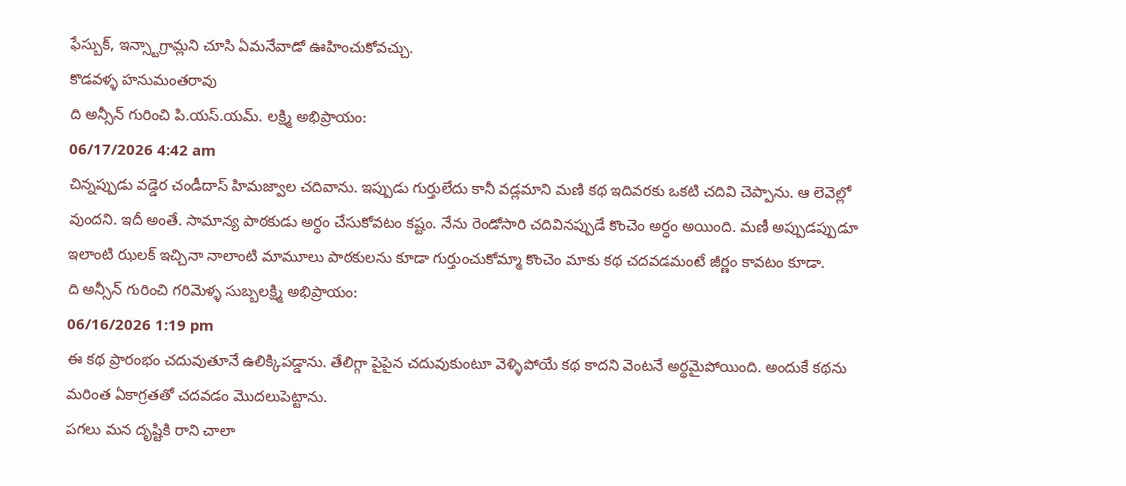ఫేస్బుక్, ఇన్స్టాగ్రామ్లని చూసి ఏమనేవాడో ఊహించుకోవచ్చు.
కొడవళ్ళ హనుమంతరావు
ది అన్సీన్ గురించి పి.యస్.యమ్. లక్ష్మి అభిప్రాయం:
06/17/2026 4:42 am
చిన్నప్పుడు వడ్డెర చండీదాస్ హిమజ్వాల చదివాను. ఇప్పుడు గుర్తులేదు కానీ వడ్లమాని మణి కథ ఇదివరకు ఒకటి చదివి చెప్పాను. ఆ లెవెల్లో వుందని. ఇదీ అంతే. సామాన్య పాఠకుడు అర్ధం చేసుకోవటం కష్టం. నేను రెండోసారి చదివినప్పుడే కొంచెం అర్ధం అయింది. మణీ అప్పుడప్పుడూ ఇలాంటి ఝలక్ ఇచ్చినా నాలాంటి మామూలు పాఠకులను కూడా గుర్తుంచుకోమ్మా కొంచెం మాకు కథ చదవడమంటే జీర్ణం కావటం కూడా.
ది అన్సీన్ గురించి గరిమెళ్ళ సుబ్బలక్ష్మి అభిప్రాయం:
06/16/2026 1:19 pm
ఈ కథ ప్రారంభం చదువుతూనే ఉలిక్కిపడ్డాను. తేలిగ్గా పైపైన చదువుకుంటూ వెళ్ళిపోయే కథ కాదని వెంటనే అర్థమైపోయింది. అందుకే కథను మరింత ఏకాగ్రతతో చదవడం మొదలుపెట్టాను.
పగలు మన దృష్టికి రాని చాలా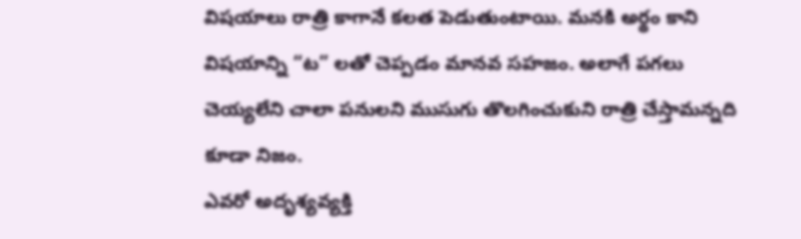విషయాలు రాత్రి కాగానే కలత పెడుతుంటాయి. మనకి అర్థం కాని విషయాన్ని “ట” లతో చెప్పడం మానవ సహజం. అలాగే పగలు చెయ్యలేని చాలా పనులని ముసుగు తొలగించుకుని రాత్రి చేస్తామన్నది కూడా నిజం.
ఎవరో అదృశ్యవ్యక్తి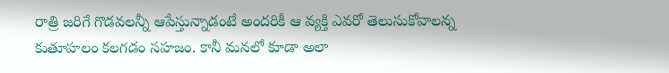రాత్రి జరిగే గొడవలన్నీ ఆపేస్తున్నాడంటే అందరికీ ఆ వ్యక్తి ఎవరో తెలుసుకోవాలన్న కుతూహలం కలగడం సహజం. కానీ మనలో కూడా అలా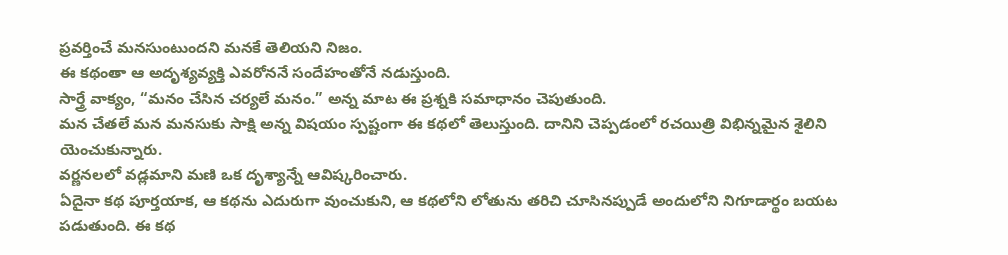ప్రవర్తించే మనసుంటుందని మనకే తెలియని నిజం.
ఈ కథంతా ఆ అదృశ్యవ్యక్తి ఎవరోననే సందేహంతోనే నడుస్తుంది.
సార్త్రే వాక్యం, “మనం చేసిన చర్యలే మనం.” అన్న మాట ఈ ప్రశ్నకి సమాధానం చెపుతుంది.
మన చేతలే మన మనసుకు సాక్షి అన్న విషయం స్పష్టంగా ఈ కథలో తెలుస్తుంది. దానిని చెప్పడంలో రచయిత్రి విభిన్నమైన శైలిని యెంచుకున్నారు.
వర్ణనలలో వడ్లమాని మణి ఒక దృశ్యాన్నే ఆవిష్కరించారు.
ఏదైనా కథ పూర్తయాక, ఆ కథను ఎదురుగా వుంచుకుని, ఆ కథలోని లోతును తరిచి చూసినప్పుడే అందులోని నిగూడార్థం బయట పడుతుంది. ఈ కథ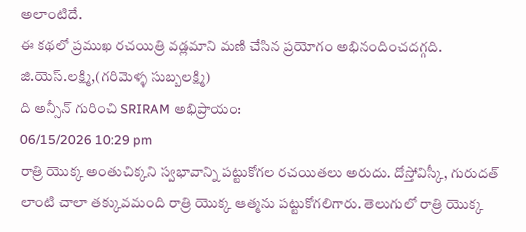అలాంటిదే.
ఈ కథలో ప్రముఖ రచయిత్రి వడ్లమాని మణి చేసిన ప్రయోగం అభినందించదగ్గది.
జి.యెస్.లక్ష్మి,(గరిమెళ్ళ సుబ్బలక్ష్మి)
ది అన్సీన్ గురించి SRIRAM అభిప్రాయం:
06/15/2026 10:29 pm
రాత్రి యొక్క అంతుచిక్కని స్వభావాన్ని పట్టుకోగల రచయితలు అరుదు. దోస్తోవిస్కీ, గురుదత్ లాంటి చాలా తక్కువమంది రాత్రి యొక్క ఆత్మను పట్టుకోగలిగారు. తెలుగులో రాత్రి యొక్క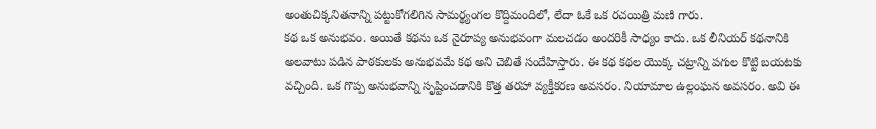అంతుచిక్కనితనాన్ని పట్టుకోగలిగిన సామర్థ్యంగల కొద్దిమందిలో, లేదా ఓకే ఒక రచయిత్రి మణి గారు.
కథ ఒక అనుభవం. అయితే కథను ఒక నైరూప్య అనుభవంగా మలచడం అందరికీ సాధ్యం కాదు. ఒక లీనియర్ కథనానికి అలవాటు పడిన పాఠకులకు అనుభవమే కథ అని చెబితే సందేహిస్తారు. ఈ కథ కథల యొక్క చట్రాన్ని పగుల కొట్టి బయటకు వచ్చింది. ఒక గొప్ప అనుభవాన్ని సృష్టించడానికి కొత్త తరహా వ్యక్తీకరణ అవసరం. నియామాల ఉల్లంఘన అవసరం. అవి ఈ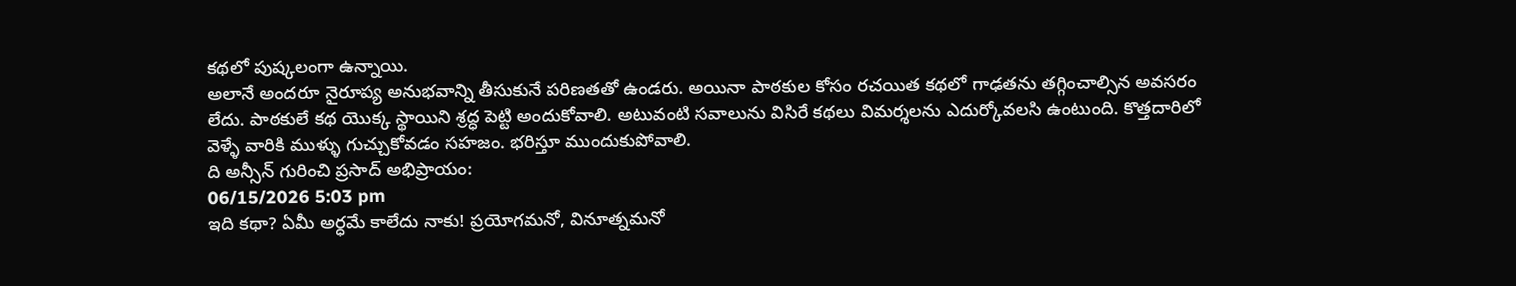కథలో పుష్కలంగా ఉన్నాయి.
అలానే అందరూ నైరూప్య అనుభవాన్ని తీసుకునే పరిణతతో ఉండరు. అయినా పాఠకుల కోసం రచయిత కథలో గాఢతను తగ్గించాల్సిన అవసరం లేదు. పాఠకులే కథ యొక్క స్థాయిని శ్రద్ధ పెట్టి అందుకోవాలి. అటువంటి సవాలును విసిరే కథలు విమర్శలను ఎదుర్కోవలసి ఉంటుంది. కొత్తదారిలో వెళ్ళే వారికి ముళ్ళు గుచ్చుకోవడం సహజం. భరిస్తూ ముందుకుపోవాలి.
ది అన్సీన్ గురించి ప్రసాద్ అభిప్రాయం:
06/15/2026 5:03 pm
ఇది కథా? ఏమీ అర్ధమే కాలేదు నాకు! ప్రయోగమనో, వినూత్నమనో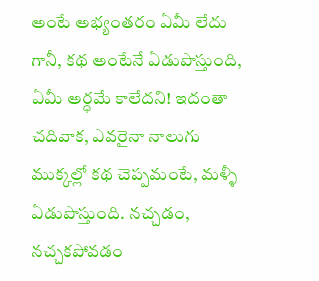అంటే అభ్యంతరం ఏమీ లేదు గానీ, కథ అంటేనే ఏడుపొస్తుంది, ఏమీ అర్ధమే కాలేదని! ఇదంతా చదివాక, ఎవరైనా నాలుగు ముక్కల్లో కథ చెప్పమంటే, మళ్ళీ ఏడుపొస్తుంది. నచ్చడం, నచ్చకపోవడం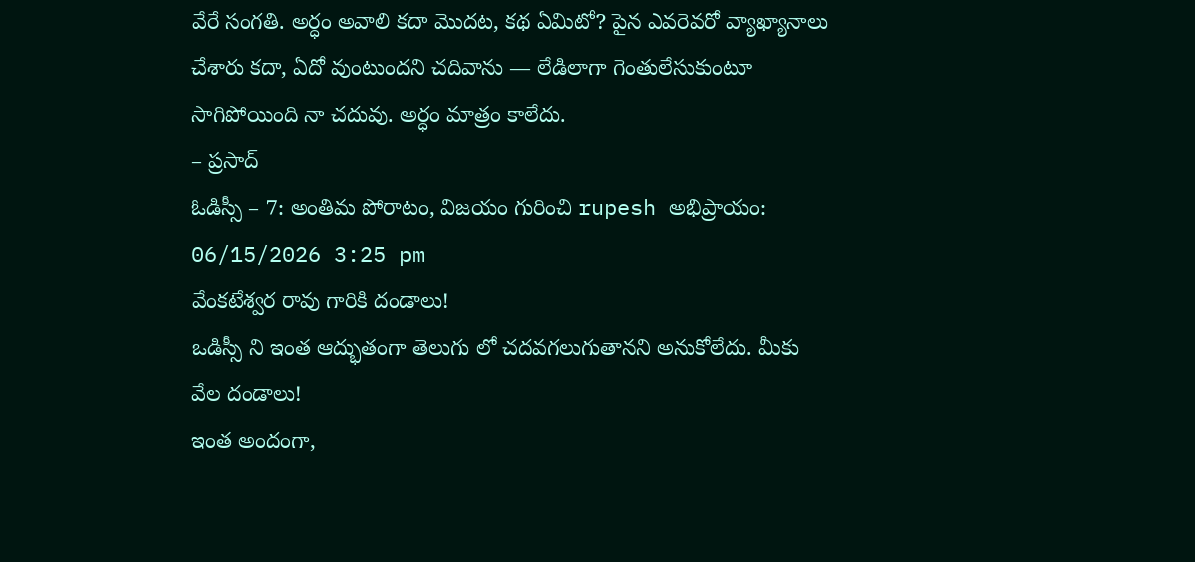వేరే సంగతి. అర్ధం అవాలి కదా మొదట, కథ ఏమిటో? పైన ఎవరెవరో వ్యాఖ్యానాలు చేశారు కదా, ఏదో వుంటుందని చదివాను — లేడిలాగా గెంతులేసుకుంటూ సాగిపోయింది నా చదువు. అర్ధం మాత్రం కాలేదు.
– ప్రసాద్
ఓడిస్సీ – 7: అంతిమ పోరాటం, విజయం గురించి rupesh అభిప్రాయం:
06/15/2026 3:25 pm
వేంకటేశ్వర రావు గారికి దండాలు!
ఒడిస్సీ ని ఇంత ఆద్భుతంగా తెలుగు లో చదవగలుగుతానని అనుకోలేదు. మీకు వేల దండాలు!
ఇంత అందంగా,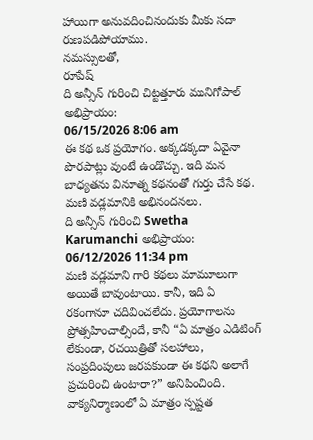హాయిగా అనువదించినందుకు మీకు సదా రుణపడిపోయాము.
నమస్సులతో,
రూపేష్
ది అన్సీన్ గురించి చిట్టత్తూరు మునిగోపాల్ అభిప్రాయం:
06/15/2026 8:06 am
ఈ కథ ఒక ప్రయోగం. అక్కడక్కదా ఏవైనా పొరపాట్లు వుంటే ఉండొచ్చు. ఇది మన బాధ్యతను వినూత్న కథనంతో గుర్తు చేసే కథ. మణి వడ్లమానికి అభినందనలు.
ది అన్సీన్ గురించి Swetha Karumanchi అభిప్రాయం:
06/12/2026 11:34 pm
మణి వడ్లమాని గారి కథలు మామూలుగా అయితే బావుంటాయి. కానీ, ఇది ఏ రకంగానూ చదివించలేదు. ప్రయోగాలను ప్రోత్సహించాల్సిందే, కానీ “ఏ మాత్రం ఎడిటింగ్ లేకుండా, రచయిత్రితో సలహాలు, సంప్రదింపులు జరపకుండా ఈ కథని అలాగే ప్రచురించి ఉంటారా?” అనిపించింది. వాక్యనిర్మాణంలో ఏ మాత్రం స్పష్టత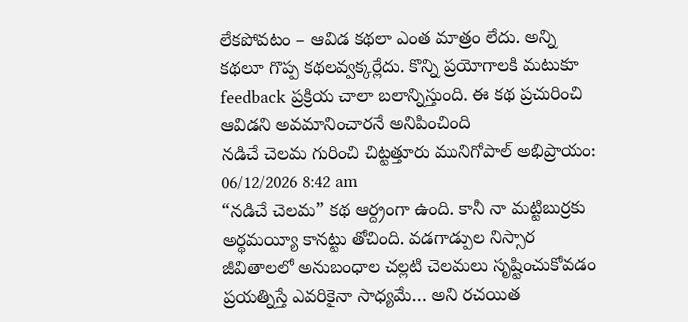లేకపోవటం – ఆవిడ కథలా ఎంత మాత్రం లేదు. అన్ని కథలూ గొప్ప కథలవ్వక్కర్లేదు. కొన్ని ప్రయోగాలకి మటుకూ feedback ప్రక్రియ చాలా బలాన్నిస్తుంది. ఈ కథ ప్రచురించి ఆవిడని అవమానించారనే అనిపించింది
నడిచే చెలమ గురించి చిట్టత్తూరు మునిగోపాల్ అభిప్రాయం:
06/12/2026 8:42 am
“నడిచే చెలమ” కథ ఆర్ద్రంగా ఉంది. కానీ నా మట్టిబుర్రకు అర్థమయ్యీ కానట్టు తోచింది. వడగాడ్పుల నిస్సార జీవితాలలో అనుబంధాల చల్లటి చెలమలు సృష్టించుకోవడం ప్రయత్నిస్తే ఎవరికైనా సాధ్యమే… అని రచయిత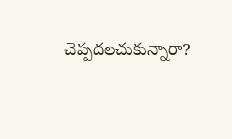చెప్పదలచుకున్నారా?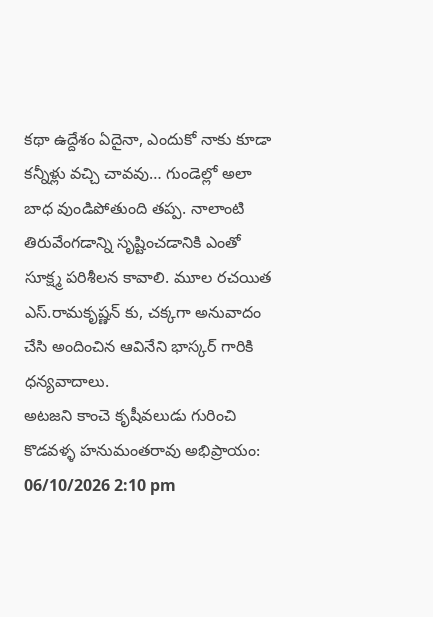కథా ఉద్దేశం ఏదైనా, ఎందుకో నాకు కూడా కన్నీళ్లు వచ్చి చావవు… గుండెల్లో అలా బాధ వుండిపోతుంది తప్ప. నాలాంటి తిరువేంగడాన్ని సృష్టించడానికి ఎంతో సూక్ష్మ పరిశీలన కావాలి. మూల రచయిత ఎస్.రామకృష్ణన్ కు, చక్కగా అనువాదం చేసి అందించిన ఆవినేని భాస్కర్ గారికి ధన్యవాదాలు.
అటజని కాంచె కృషీవలుడు గురించి కొడవళ్ళ హనుమంతరావు అభిప్రాయం:
06/10/2026 2:10 pm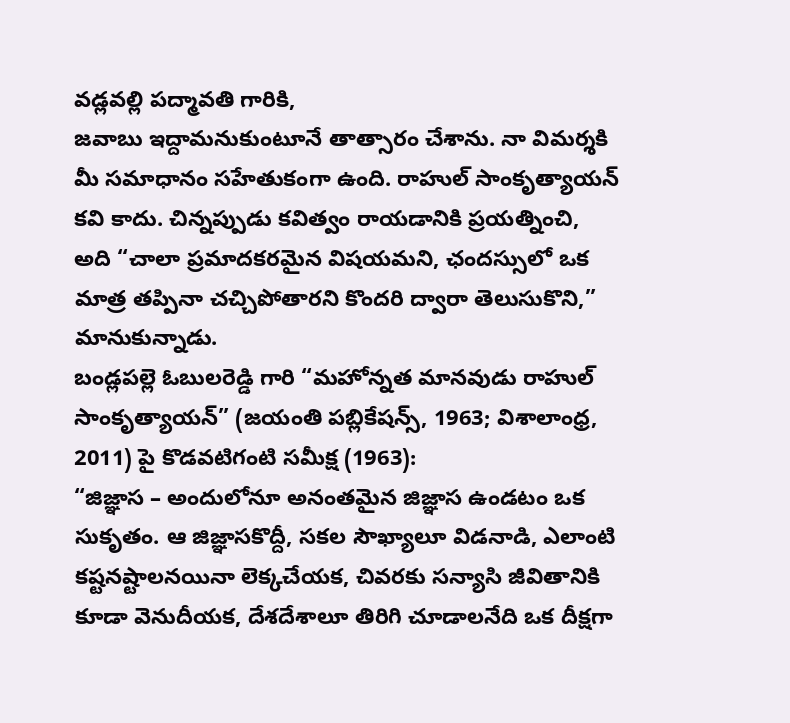వడ్లవల్లి పద్మావతి గారికి,
జవాబు ఇద్దామనుకుంటూనే తాత్సారం చేశాను. నా విమర్శకి మీ సమాధానం సహేతుకంగా ఉంది. రాహుల్ సాంకృత్యాయన్ కవి కాదు. చిన్నప్పుడు కవిత్వం రాయడానికి ప్రయత్నించి, అది “చాలా ప్రమాదకరమైన విషయమని, ఛందస్సులో ఒక మాత్ర తప్పినా చచ్చిపోతారని కొందరి ద్వారా తెలుసుకొని,” మానుకున్నాడు.
బండ్లపల్లె ఓబులరెడ్డి గారి “మహోన్నత మానవుడు రాహుల్ సాంకృత్యాయన్” (జయంతి పబ్లికేషన్స్, 1963; విశాలాంధ్ర, 2011) పై కొడవటిగంటి సమీక్ష (1963):
“జిజ్ఞాస – అందులోనూ అనంతమైన జిజ్ఞాస ఉండటం ఒక సుకృతం. ఆ జిజ్ఞాసకొద్దీ, సకల సౌఖ్యాలూ విడనాడి, ఎలాంటి కష్టనష్టాలనయినా లెక్కచేయక, చివరకు సన్యాసి జీవితానికి కూడా వెనుదీయక, దేశదేశాలూ తిరిగి చూడాలనేది ఒక దీక్షగా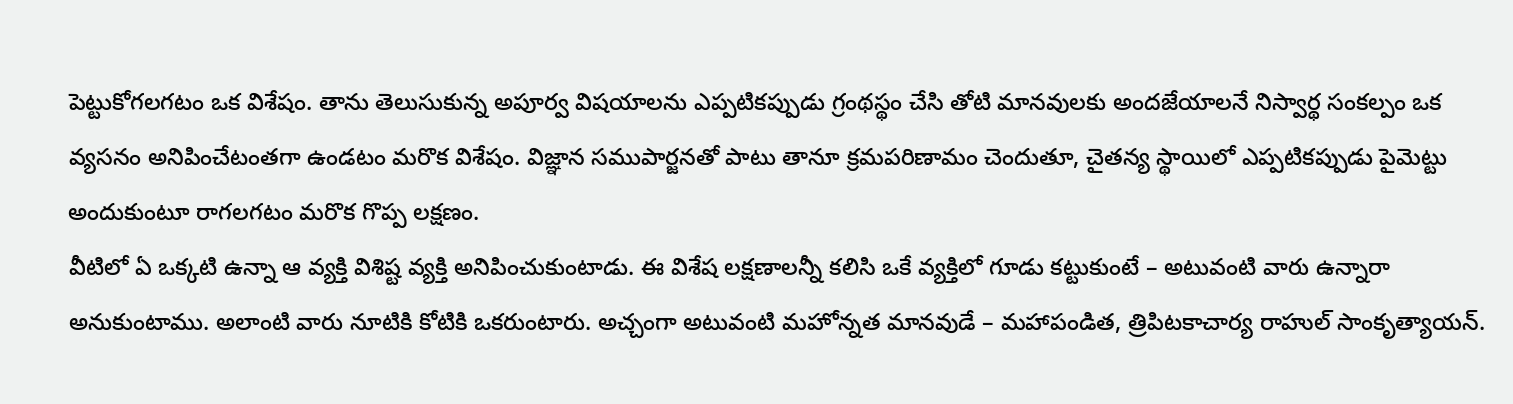పెట్టుకోగలగటం ఒక విశేషం. తాను తెలుసుకున్న అపూర్వ విషయాలను ఎప్పటికప్పుడు గ్రంథస్థం చేసి తోటి మానవులకు అందజేయాలనే నిస్వార్థ సంకల్పం ఒక వ్యసనం అనిపించేటంతగా ఉండటం మరొక విశేషం. విజ్ఞాన సముపార్జనతో పాటు తానూ క్రమపరిణామం చెందుతూ, చైతన్య స్థాయిలో ఎప్పటికప్పుడు పైమెట్టు అందుకుంటూ రాగలగటం మరొక గొప్ప లక్షణం.
వీటిలో ఏ ఒక్కటి ఉన్నా ఆ వ్యక్తి విశిష్ట వ్యక్తి అనిపించుకుంటాడు. ఈ విశేష లక్షణాలన్నీ కలిసి ఒకే వ్యక్తిలో గూడు కట్టుకుంటే – అటువంటి వారు ఉన్నారా అనుకుంటాము. అలాంటి వారు నూటికి కోటికి ఒకరుంటారు. అచ్చంగా అటువంటి మహోన్నత మానవుడే – మహాపండిత, త్రిపిటకాచార్య రాహుల్ సాంకృత్యాయన్.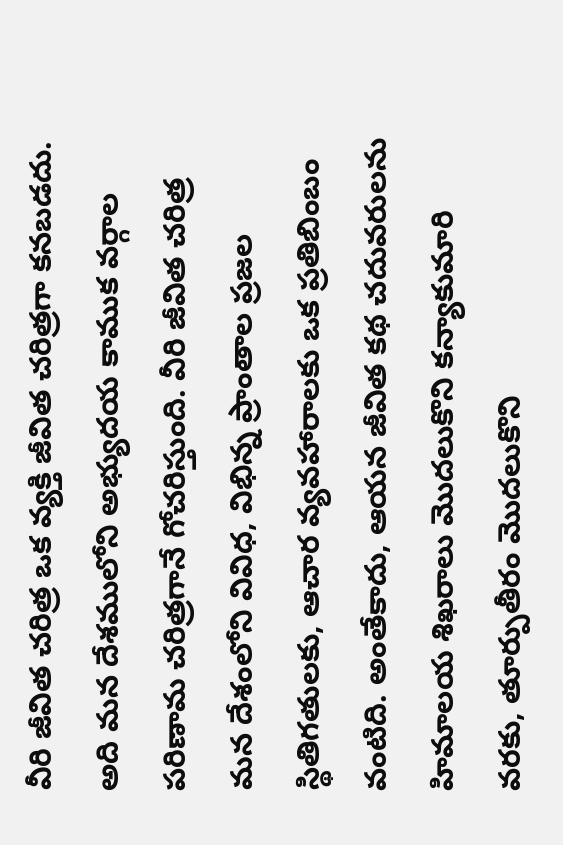వీరి జీవిత చరిత్ర ఒక వ్యక్తి జీవిత చరిత్రగా కనబడదు. అది మన దేశములోని అభ్యుదయ కాముక వర్గాల పరిణామ చరిత్రగానే గోచరిస్తుంది. వీరి జీవిత చరిత్ర మన దేశంలోని వివిధ, విభిన్న ప్రాంతాల ప్రజల స్థితిగతులకు, ఆచార వ్యవహారాలకు ఒక ప్రతిబింబం వంటిది. అంతేకాదు, ఆయన జీవిత కథ చదువరులను హిమాలయ శిఖరాలు మొదలుకొని కన్యాకుమారి వరకు, తూర్పుతీరం మొదలుకొని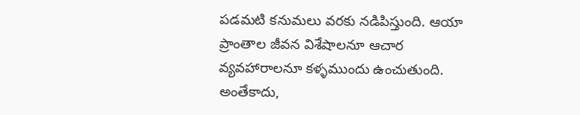పడమటి కనుమలు వరకు నడిపిస్తుంది. ఆయా ప్రాంతాల జీవన విశేషాలనూ ఆచార వ్యవహారాలనూ కళ్ళముందు ఉంచుతుంది. అంతేకాదు,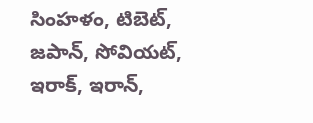సింహళం, టిబెట్, జపాన్, సోవియట్, ఇరాక్, ఇరాన్,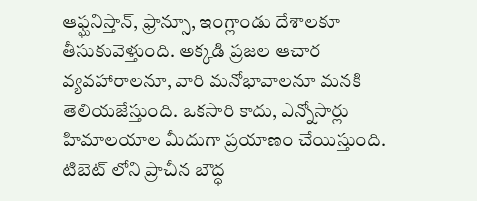ఆఫ్ఘనిస్తాన్, ఫ్రాన్సూ, ఇంగ్లాండు దేశాలకూ తీసుకువెళ్తుంది. అక్కడి ప్రజల ఆచార వ్యవహారాలనూ, వారి మనోభావాలనూ మనకి తెలియజేస్తుంది. ఒకసారి కాదు, ఎన్నోసార్లు హిమాలయాల మీదుగా ప్రయాణం చేయిస్తుంది. టిబెట్ లోని ప్రాచీన బౌద్ధ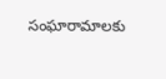సంఘారామాలకు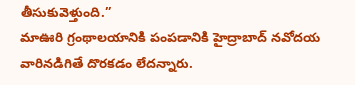తీసుకువెళ్తుంది.”
మాఊరి గ్రంథాలయానికి పంపడానికి హైద్రాబాద్ నవోదయ వారినడిగితే దొరకడం లేదన్నారు.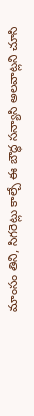మాంసం తిని, సిగరెట్లు కాల్చే ఈ బౌద్ధ సన్యాసి అలవాట్లని చూసి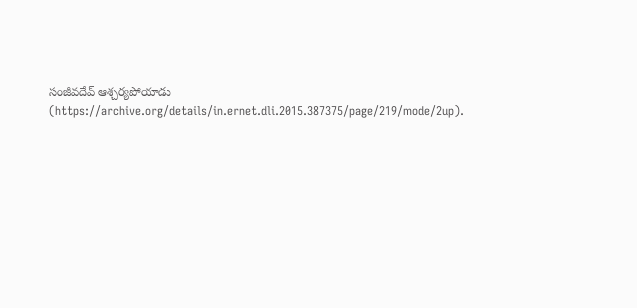సంజీవదేవ్ ఆశ్చర్యపోయాడు (https://archive.org/details/in.ernet.dli.2015.387375/page/219/mode/2up).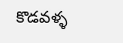కొడవళ్ళ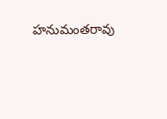హనుమంతరావు